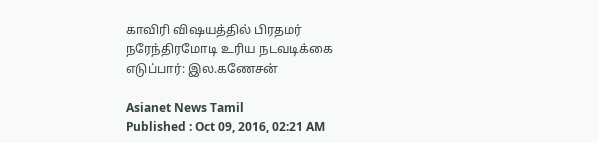காவிரி விஷயத்தில் பிரதமர் நரேந்திரமோடி உரிய நடவடிக்கை எடுப்பார்: இல.கணேசன்

Asianet News Tamil
Published : Oct 09, 2016, 02:21 AM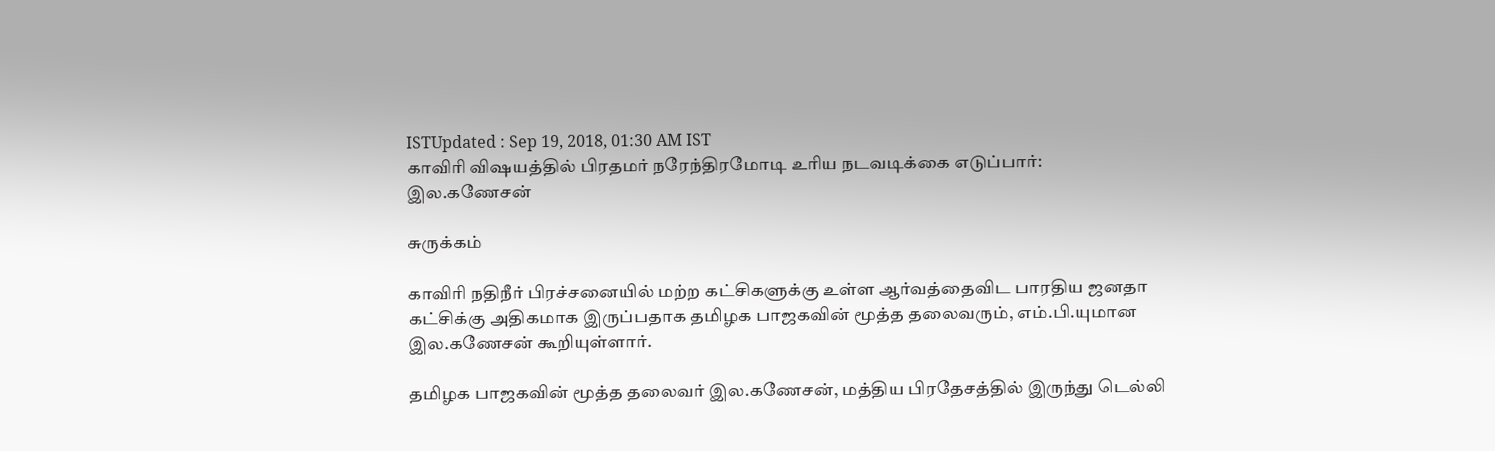ISTUpdated : Sep 19, 2018, 01:30 AM IST
காவிரி விஷயத்தில் பிரதமர் நரேந்திரமோடி உரிய நடவடிக்கை எடுப்பார்: இல.கணேசன்

சுருக்கம்

காவிரி நதிநீர் பிரச்சனையில் மற்ற கட்சிகளுக்கு உள்ள ஆர்வத்தைவிட பாரதிய ஜனதா கட்சிக்கு அதிகமாக இருப்பதாக தமிழக பாஜகவின் மூத்த தலைவரும், எம்.பி.யுமான இல.கணேசன் கூறியுள்ளார்.

தமிழக பாஜகவின் மூத்த தலைவர் இல.கணேசன், மத்திய பிரதேசத்தில் இருந்து டெல்லி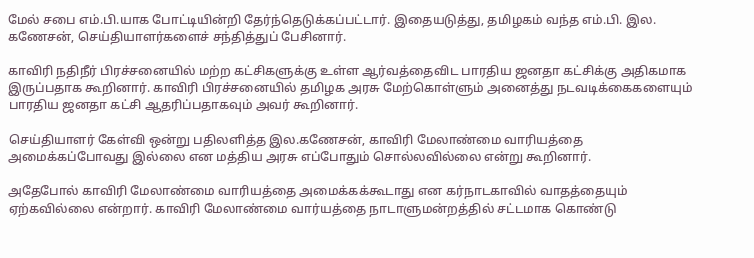மேல் சபை எம்.பி.யாக போட்டியின்றி தேர்ந்தெடுக்கப்பட்டார். இதையடுத்து, தமிழகம் வந்த எம்.பி. இல. கணேசன், செய்தியாளர்களைச் சந்தித்துப் பேசினார்.

காவிரி நதிநீர் பிரச்சனையில் மற்ற கட்சிகளுக்கு உள்ள ஆர்வத்தைவிட பாரதிய ஜனதா கட்சிக்கு அதிகமாக இருப்பதாக கூறினார். காவிரி பிரச்சனையில் தமிழக அரசு மேற்கொள்ளும் அனைத்து நடவடிக்கைகளையும் பாரதிய ஜனதா கட்சி ஆதரிப்பதாகவும் அவர் கூறினார்.

செய்தியாளர் கேள்வி ஒன்று பதிலளித்த இல.கணேசன், காவிரி மேலாண்மை வாரியத்தை அமைக்கப்போவது இல்லை என மத்திய அரசு எப்போதும் சொல்லவில்லை என்று கூறினார்.

அதேபோல் காவிரி மேலாண்மை வாரியத்தை அமைக்கக்கூடாது என கர்நாடகாவில் வாதத்தையும் ஏற்கவில்லை என்றார். காவிரி மேலாண்மை வார்யத்தை நாடாளுமன்றத்தில் சட்டமாக கொண்டு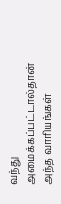வந்து அமைக்கப்பட்டால்தான் அந்த வாரியங்கள்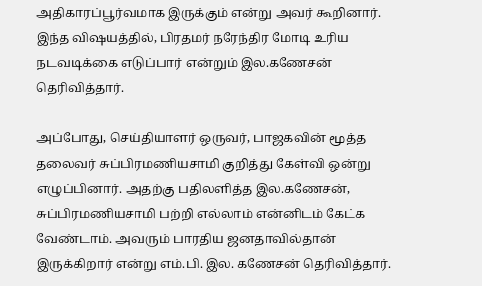அதிகாரப்பூர்வமாக இருக்கும் என்று அவர் கூறினார். இந்த விஷயத்தில், பிரதமர் நரேந்திர மோடி உரிய நடவடிக்கை எடுப்பார் என்றும் இல.கணேசன் தெரிவித்தார்.

அப்போது, செய்தியாளர் ஒருவர், பாஜகவின் மூத்த தலைவர் சுப்பிரமணியசாமி குறித்து கேள்வி ஒன்று எழுப்பினார். அதற்கு பதிலளித்த இல.கணேசன், சுப்பிரமணியசாமி பற்றி எல்லாம் என்னிடம் கேட்க வேண்டாம். அவரும் பாரதிய ஜனதாவில்தான் இருக்கிறார் என்று எம்.பி. இல. கணேசன் தெரிவித்தார்.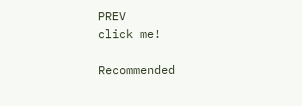PREV
click me!

Recommended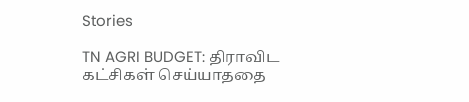Stories

TN AGRI BUDGET: திராவிட கட்சிகள் செய்யாததை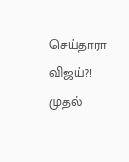செய்தாரா விஜய்?! முதல்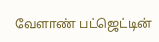வேளாண் பட்ஜெட்டின்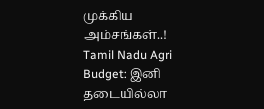முக்கிய அம்சங்கள்..!
Tamil Nadu Agri Budget: இனி தடையில்லா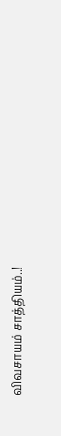விவசாயம் சாத்தியம்..!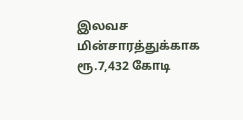இலவச மின்சாரத்துக்காக ரூ.7,432 கோடி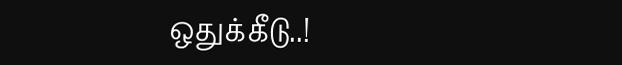ஒதுக்கீடு..!